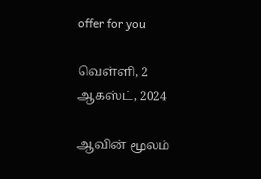offer for you

வெள்ளி, 2 ஆகஸ்ட், 2024

ஆவின் மூலம்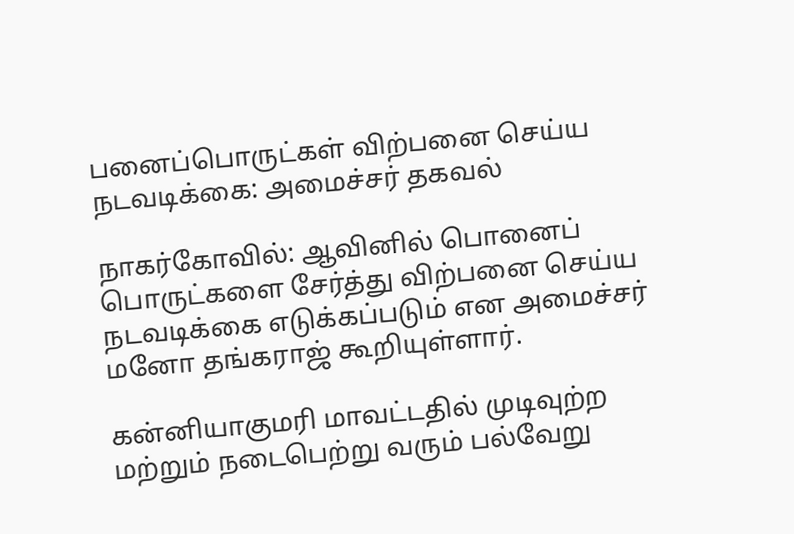பனைப்பொருட்கள் விற்பனை செய்ய நடவடிக்கை: அமைச்சர் தகவல்

நாகர்கோவில்: ஆவினில் பொனைப் பொருட்களை சேர்த்து விற்பனை செய்ய நடவடிக்கை எடுக்கப்படும் என அமைச்சர் மனோ தங்கராஜ் கூறியுள்ளார்.

கன்னியாகுமரி மாவட்டதில் முடிவுற்ற மற்றும் நடைபெற்று வரும் பல்வேறு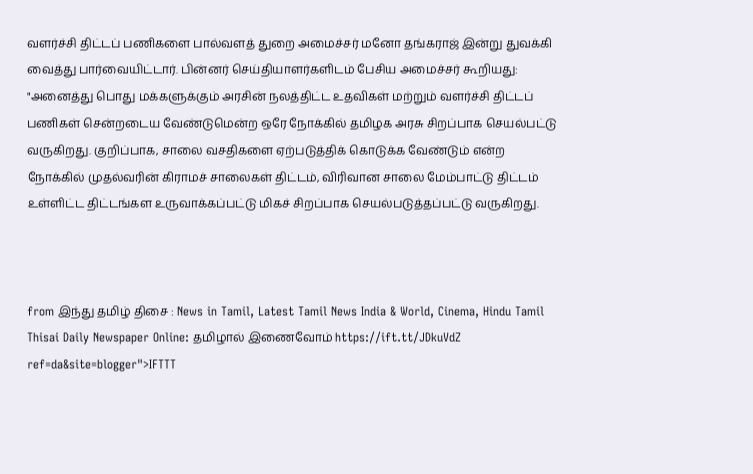வளர்ச்சி திட்டப் பணிகளை பால்வளத் துறை அமைச்சர் மனோ தங்கராஜ் இன்று துவக்கி வைத்து பார்வையிட்டார். பின்னர் செய்தியாளர்களிடம் பேசிய அமைச்சர் கூறியது: "அனைத்து பொது மக்களுக்கும் அரசின் நலத்திட்ட உதவிகள் மற்றும் வளர்ச்சி திட்டப் பணிகள் சென்றடைய வேண்டுமென்ற ஒரே நோக்கில் தமிழக அரசு சிறப்பாக செயல்பட்டு வருகிறது. குறிப்பாக, சாலை வசதிகளை ஏற்படுத்திக் கொடுக்க வேண்டும் என்ற நோக்கில் முதல்வரின் கிராமச் சாலைகள் திட்டம், விரிவான சாலை மேம்பாட்டு திட்டம் உள்ளிட்ட திட்டங்கள உருவாக்கப்பட்டு மிகச் சிறப்பாக செயல்படுத்தப்பட்டு வருகிறது.



from இந்து தமிழ் திசை : News in Tamil, Latest Tamil News India & World, Cinema, Hindu Tamil Thisai Daily Newspaper Online: தமிழால் இணைவோம் https://ift.tt/JDkuVdZ
ref=da&site=blogger">IFTTT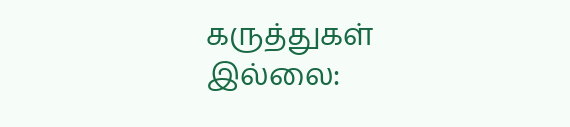கருத்துகள் இல்லை: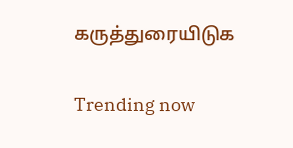கருத்துரையிடுக

Trending now